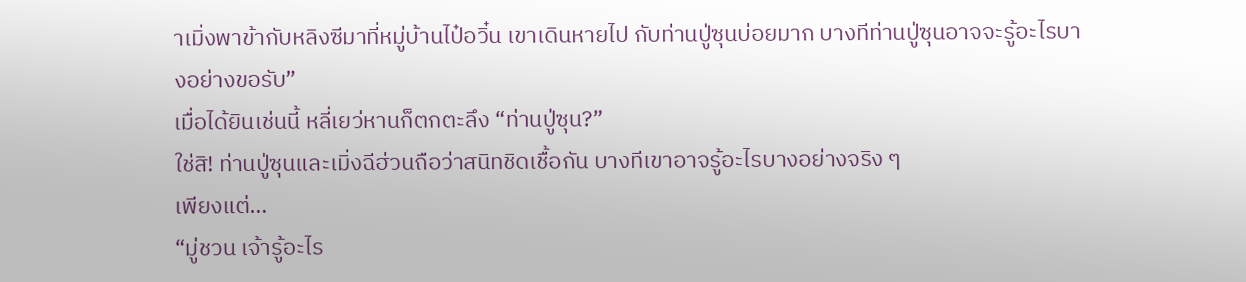าเมิ่งพาข้ากับหลิงซีมาที่หมู่บ้านไป๋อวิ๋น เขาเดินหายไป กับท่านปู่ซุนบ่อยมาก บางทีท่านปู่ซุนอาจจะรู้อะไรบางอย่างขอรับ”
เมื่อได้ยินเช่นนี้ หลี่เยว่หานก็ตกตะลึง “ท่านปู่ซุน?”
ใช่สิ! ท่านปู่ซุนและเมิ่งฉีฮ่วนถือว่าสนิทชิดเชื้อกัน บางทีเขาอาจรู้อะไรบางอย่างจริง ๆ
เพียงแต่…
“มู่ชวน เจ้ารู้อะไร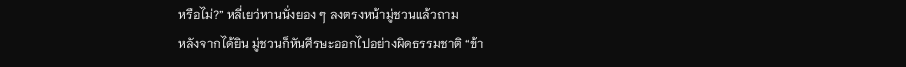หรือไม่?” หลี่เยว่หานนั่งยอง ๆ ลงตรงหน้ามู่ชวนแล้วถาม
หลังจากได้ยิน มู่ชวนก็หันศีรษะออกไปอย่างผิดธรรมชาติ “ข้า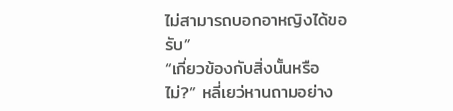ไม่สามารถบอกอาหญิงได้ขอรับ”
“เกี่ยวข้องกับสิ่งนั้นหรือไม่?” หลี่เยว่หานถามอย่าง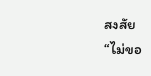สงสัย
“ไม่ขอ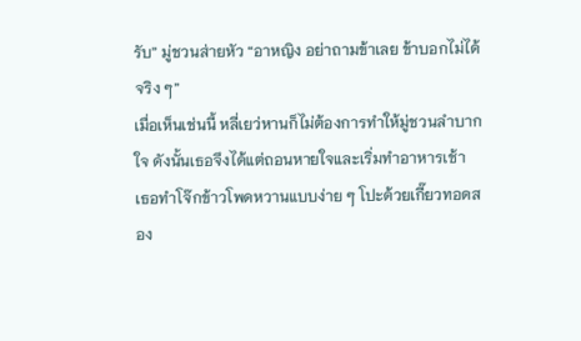รับ” มู่ชวนส่ายหัว “อาหญิง อย่าถามข้าเลย ข้าบอกไม่ได้จริง ๆ”
เมื่อเห็นเช่นนี้ หลี่เยว่หานก็ไม่ต้องการทำให้มู่ชวนลำบากใจ ดังนั้นเธอจึงได้แต่ถอนหายใจและเริ่มทำอาหารเช้า
เธอทำโจ๊กข้าวโพดหวานแบบง่าย ๆ โปะด้วยเกี๊ยวทอดสอง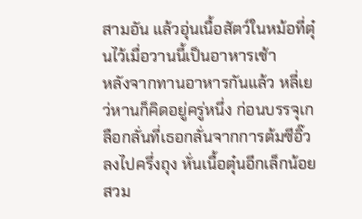สามอัน แล้วอุ่นเนื้อสัตว์ในหม้อที่ตุ๋นไว้เมื่อวานนี้เป็นอาหารเช้า
หลังจากทานอาหารกันแล้ว หลี่เยว่หานก็คิดอยู่ครู่หนึ่ง ก่อนบรรจุเกลือกลั่นที่เธอกลั่นจากการต้มซีอิ๊วลงไปครึ่งถุง หั่นเนื้อตุ๋นอีกเล็กน้อย สวม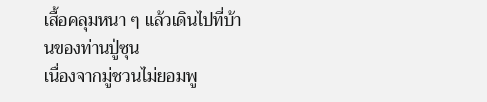เสื้อคลุมหนา ๆ แล้วเดินไปที่บ้านของท่านปู่ซุน
เนื่องจากมู่ชวนไม่ยอมพู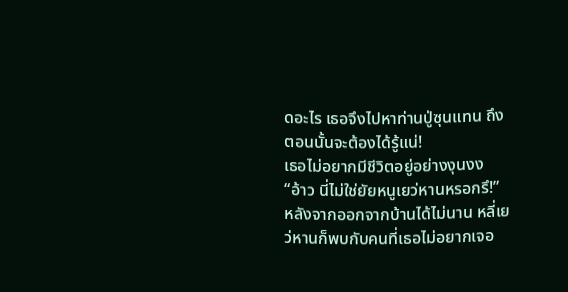ดอะไร เธอจึงไปหาท่านปู่ซุนแทน ถึงตอนนั้นจะต้องได้รู้แน่!
เธอไม่อยากมีชีวิตอยู่อย่างงุนงง
“อ้าว นี่ไม่ใช่ยัยหนูเยว่หานหรอกรึ!” หลังจากออกจากบ้านได้ไม่นาน หลี่เยว่หานก็พบกับคนที่เธอไม่อยากเจอ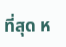ที่สุด ห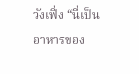วังเฟิ่ง “นี่เป็นอาหารของ